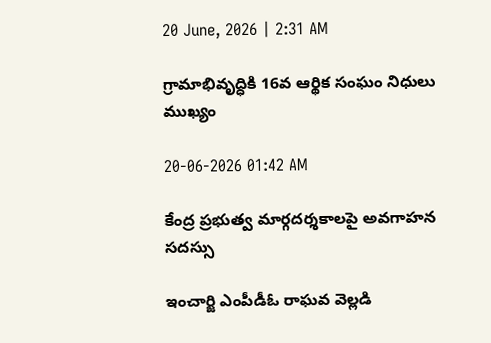20 June, 2026 | 2:31 AM

గ్రామాభివృద్ధికి 16వ ఆర్థిక సంఘం నిధులు ముఖ్యం

20-06-2026 01:42 AM

కేంద్ర ప్రభుత్వ మార్గదర్శకాలపై అవగాహన సదస్సు

ఇంచార్జి ఎంపీడీఓ రాఘవ వెల్లడి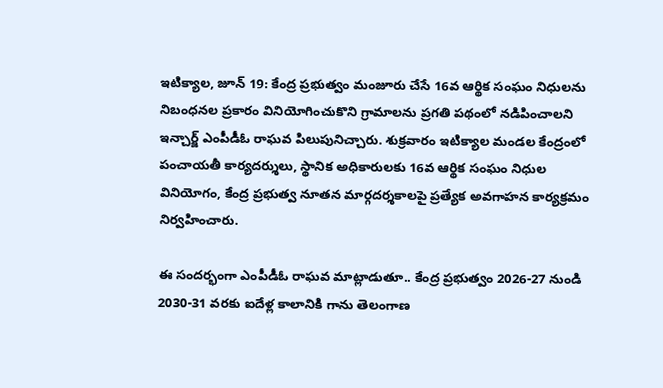ఇటిక్యాల, జూన్ 19: కేంద్ర ప్రభుత్వం మంజూరు చేసే 16వ ఆర్థిక సంఘం నిధులను నిబంధనల ప్రకారం వినియోగించుకొని గ్రామాలను ప్రగతి పథంలో నడిపించాలని ఇన్చార్జ్ ఎంపీడీఓ రాఘవ పిలుపునిచ్చారు. శుక్రవారం ఇటిక్యాల మండల కేంద్రంలో పంచాయతీ కార్యదర్శులు, స్థానిక అధికారులకు 16వ ఆర్థిక సంఘం నిధుల వినియోగం, కేంద్ర ప్రభుత్వ నూతన మార్గదర్శకాలపై ప్రత్యేక అవగాహన కార్యక్రమం నిర్వహించారు.

ఈ సందర్భంగా ఎంపీడీఓ రాఘవ మాట్లాడుతూ.. కేంద్ర ప్రభుత్వం 2026-27 నుండి 2030-31 వరకు ఐదేళ్ల కాలానికి గాను తెలంగాణ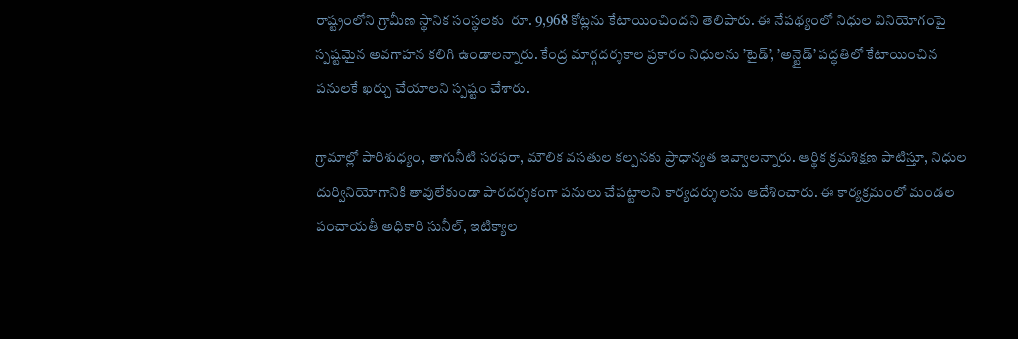రాష్ట్రంలోని గ్రామీణ స్థానిక సంస్థలకు  రూ. 9,968 కోట్లను కేటాయించిందని తెలిపారు. ఈ నేపథ్యంలో నిధుల వినియోగంపై స్పష్టమైన అవగాహన కలిగి ఉండాలన్నారు. కేంద్ర మార్గదర్శకాల ప్రకారం నిధులను ’టైడ్’, ’అన్టైడ్’ పద్ధతిలో కేటాయించిన పనులకే ఖర్చు చేయాలని స్పష్టం చేశారు.

గ్రామాల్లో పారిశుధ్యం, తాగునీటి సరఫరా, మౌలిక వసతుల కల్పనకు ప్రాధాన్యత ఇవ్వాలన్నారు. ఆర్థిక క్రమశిక్షణ పాటిస్తూ, నిధుల దుర్వినియోగానికి తావులేకుండా పారదర్శకంగా పనులు చేపట్టాలని కార్యదర్శులను ఆదేశించారు. ఈ కార్యక్రమంలో మండల పంచాయతీ అధికారి సునీల్, ఇటిక్యాల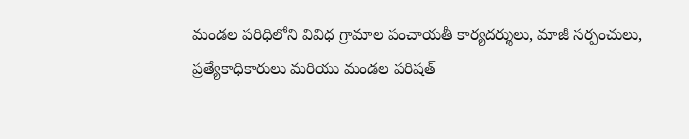మండల పరిధిలోని వివిధ గ్రామాల పంచాయతీ కార్యదర్శులు, మాజీ సర్పంచులు, ప్రత్యేకాధికారులు మరియు మండల పరిషత్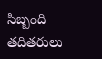సిబ్బంది తదితరులు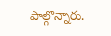పాల్గొన్నారు.